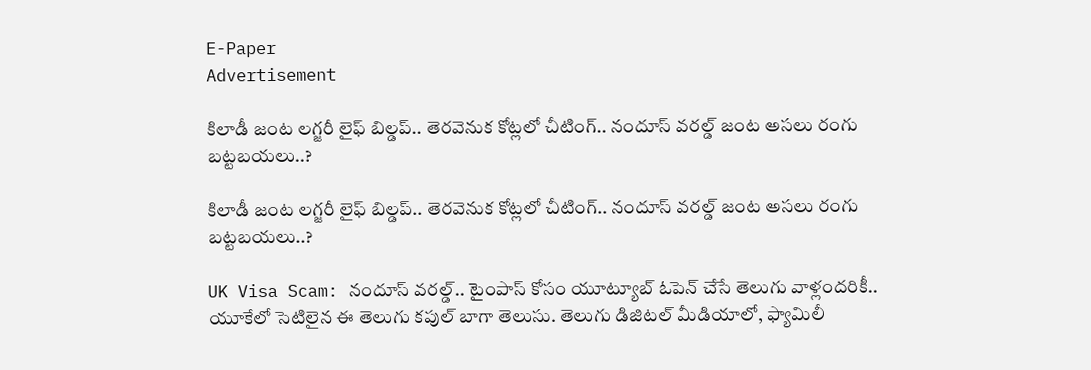E-Paper
Advertisement

కిలాడీ జంట లగ్జరీ లైఫ్ బిల్డప్.. తెరవెనుక కోట్లలో చీటింగ్.. నందూస్ వరల్డ్ జంట అసలు రంగు బట్టబయలు..?

కిలాడీ జంట లగ్జరీ లైఫ్ బిల్డప్.. తెరవెనుక కోట్లలో చీటింగ్.. నందూస్ వరల్డ్ జంట అసలు రంగు బట్టబయలు..?

UK Visa Scam: నందూస్ వరల్డ్.. టైంపాస్ కోసం యూట్యూబ్‌ ఓపెన్ చేసే తెలుగు వాళ్లందరికీ.. యూకేలో సెటిలైన ఈ తెలుగు కపుల్ బాగా తెలుసు. తెలుగు డిజిటల్ మీడియాలో, ఫ్యామిలీ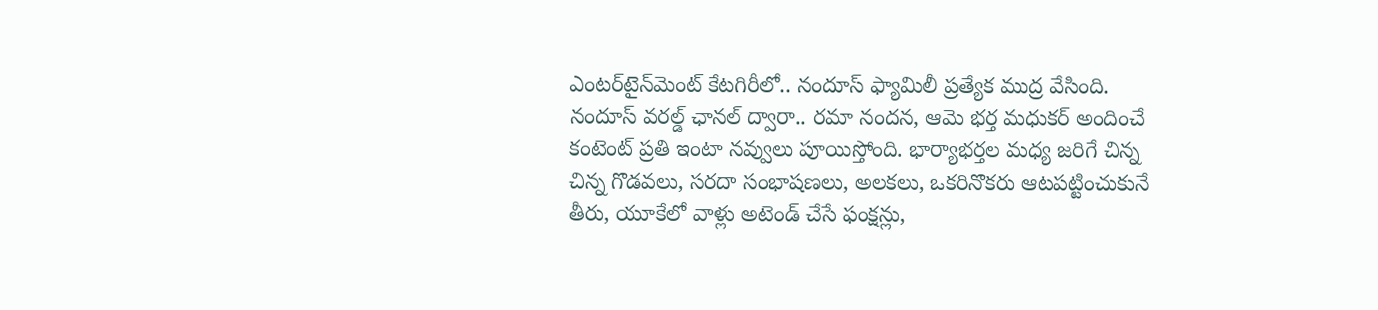ఎంటర్‌టైన్‌మెంట్ కేటగిరీలో.. నందూస్ ఫ్యామిలీ ప్రత్యేక ముద్ర వేసింది. నందూస్ వరల్డ్ ఛానల్ ద్వారా.. రమా నందన, ఆమె భర్త మధుకర్ అందించే కంటెంట్ ప్రతి ఇంటా నవ్వులు పూయిస్తోంది. భార్యాభర్తల మధ్య జరిగే చిన్న చిన్న గొడవలు, సరదా సంభాషణలు, అలకలు, ఒకరినొకరు ఆటపట్టించుకునే తీరు, యూకేలో వాళ్లు అటెండ్ చేసే ఫంక్షన్లు,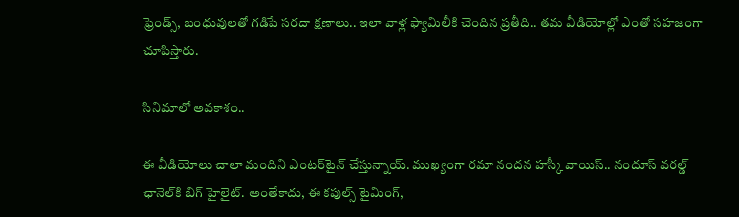ఫ్రెండ్స్, బంధువులతో గడిపే సరదా క్షణాలు.. ఇలా వాళ్ల ఫ్యామిలీకి చెందిన ప్రతీది.. తమ వీడియోల్లో ఎంతో సహజంగా చూపిస్తారు.

సినిమాలో అవకాశం..

ఈ వీడియోలు చాలా మందిని ఎంటర్‌టైన్ చేస్తున్నాయ్. ముఖ్యంగా రమా నందన హస్కీ వాయిస్.. నందూస్ వరల్డ్ ఛానెల్‌కి బిగ్ హైలైట్. అంతేకాదు, ఈ కపుల్స్ టైమింగ్,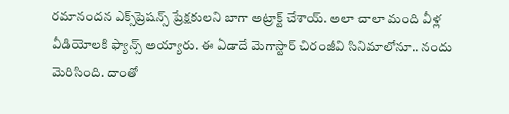రమానందన ఎక్స్‌ప్రెషన్స్ ప్రేక్షకులని బాగా అట్రాక్ట్ చేశాయ్. అలా చాలా మంది వీళ్ల వీడియోలకి ఫ్యాన్స్ అయ్యారు. ఈ ఏడాదే మెగాస్టార్ చిరంజీవి సినిమాలోనూ.. నందు మెరిసింది. దాంతో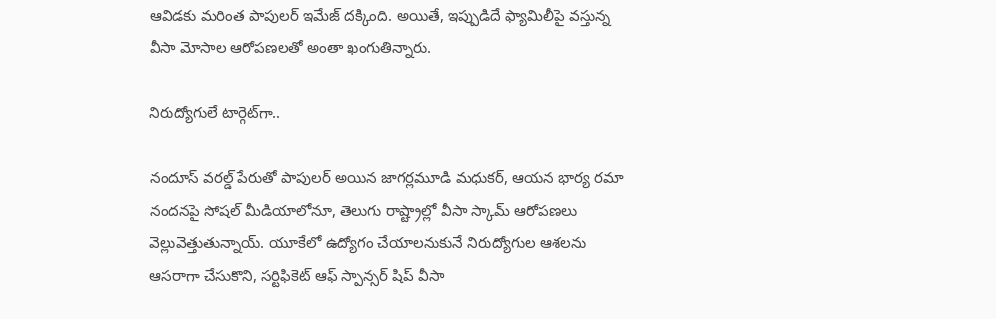ఆవిడకు మరింత పాపులర్ ఇమేజ్‌ దక్కింది. అయితే, ఇప్పుడిదే ఫ్యామిలీపై వస్తున్న వీసా మోసాల ఆరోపణలతో అంతా ఖంగుతిన్నారు.

నిరుద్యోగులే టార్గెట్‌గా..

నందూస్ వరల్డ్ పేరుతో పాపులర్ అయిన జాగర్లమూడి మధుకర్, ఆయన భార్య రమా నందనపై సోషల్ మీడియాలోనూ, తెలుగు రాష్ట్రాల్లో వీసా స్కామ్ ఆరోపణలు వెల్లువెత్తుతున్నాయ్. యూకేలో ఉద్యోగం చేయాలనుకునే నిరుద్యోగుల ఆశలను ఆసరాగా చేసుకొని, సర్టిఫికెట్ ఆఫ్ స్పాన్సర్ షిప్ వీసా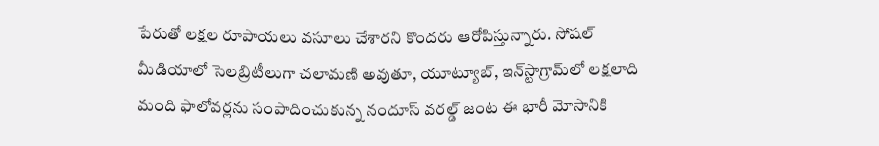పేరుతో లక్షల రూపాయలు వసూలు చేశారని కొందరు ఆరోపిస్తున్నారు. సోషల్ మీడియాలో సెలబ్రిటీలుగా చలామణి అవుతూ, యూట్యూబ్, ఇన్‌స్టాగ్రామ్‌లో లక్షలాది మంది ఫాలోవర్లను సంపాదించుకున్న నందూస్ వరల్డ్ జంట ఈ భారీ మోసానికి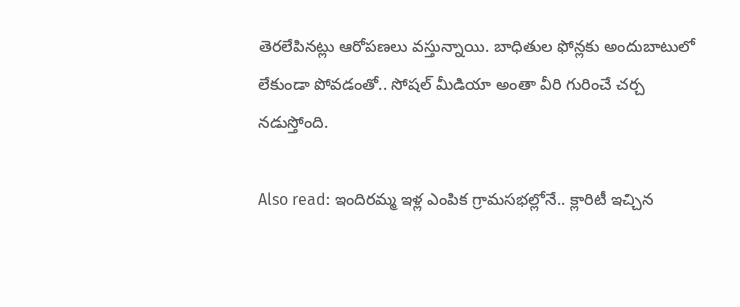తెరలేపినట్లు ఆరోపణలు వస్తున్నాయి. బాధితుల ఫోన్లకు అందుబాటులో లేకుండా పోవడంతో.. సోషల్ మీడియా అంతా వీరి గురించే చర్చ నడుస్తోంది.

Also read: ఇందిరమ్మ ఇళ్ల ఎంపిక గ్రామసభల్లోనే.. క్లారిటీ ఇచ్చిన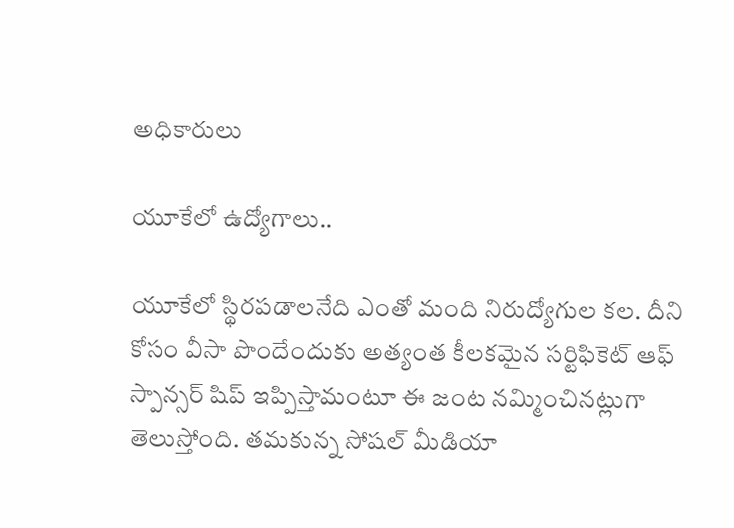అధికారులు

యూకేలో ఉద్యోగాలు..

యూకేలో స్థిరపడాలనేది ఎంతో మంది నిరుద్యోగుల కల. దీని కోసం వీసా పొందేందుకు అత్యంత కీలకమైన సర్టిఫికెట్ ఆఫ్ స్పాన్సర్ షిప్ ఇప్పిస్తామంటూ ఈ జంట నమ్మించినట్లుగా తెలుస్తోంది. తమకున్న సోషల్ మీడియా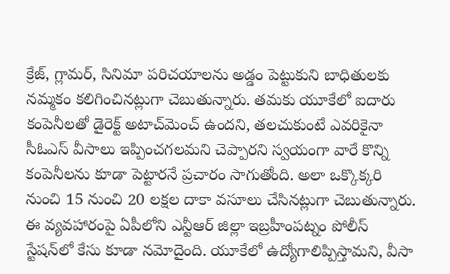క్రేజ్, గ్లామర్, సినిమా పరిచయాలను అడ్డం పెట్టుకుని బాధితులకు నమ్మకం కలిగించినట్లుగా చెబుతున్నారు. తమకు యూకేలో ఐదారు కంపెనీలతో డైరెక్ట్ అటాచ్‌మెంచ్ ఉందని, తలచుకుంటే ఎవరికైనా సీఓఎస్ వీసాలు ఇప్పించగలమని చెప్పారని స్వయంగా వారే కొన్ని కంపెనీలను కూడా పెట్టారనే ప్రచారం సాగుతోంది. అలా ఒక్కొక్కరి నుంచి 15 నుంచి 20 లక్షల దాకా వసూలు చేసినట్లుగా చెబుతున్నారు. ఈ వ్యవహారంపై ఏపీలోని ఎన్టీఆర్ జిల్లా ఇబ్రహీంపట్నం పోలీస్ స్టేషన్‌లో కేసు కూడా నమోదైంది. యూకేలో ఉద్యోగాలిప్పిస్తామని, వీసా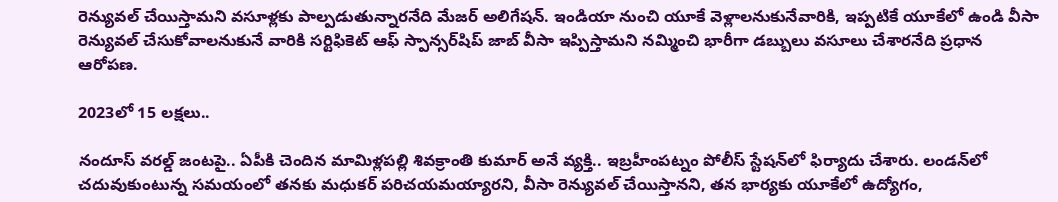రెన్యువల్ చేయిస్తామని వసూళ్లకు పాల్పడుతున్నారనేది మేజర్ అలిగేషన్. ఇండియా నుంచి యూకే వెళ్లాలనుకునేవారికి, ఇప్పటికే యూకేలో ఉండి వీసా రెన్యువల్ చేసుకోవాలనుకునే వారికి సర్టిఫికెట్ ఆఫ్ స్పాన్సర్‌షిప్ జాబ్ వీసా ఇప్పిస్తామని నమ్మించి భారీగా డబ్బులు వసూలు చేశారనేది ప్రధాన ఆరోపణ.

2023లో 15 లక్షలు..

నందూస్ వరల్డ్ జంటపై.. ఏపీకి చెందిన మామిళ్లపల్లి శివక్రాంతి కుమార్ అనే వ్యక్తి.. ఇబ్రహీంపట్నం పోలీస్ స్టేషన్‌లో ఫిర్యాదు చేశారు. లండన్‌లో చదువుకుంటున్న సమయంలో తనకు మధుకర్ పరిచయమయ్యారని, వీసా రెన్యువల్ చేయిస్తానని, తన భార్యకు యూకేలో ఉద్యోగం,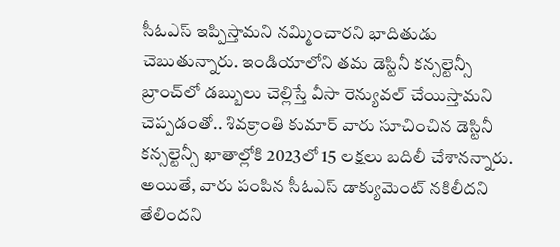సీఓఎస్ ఇప్పిస్తామని నమ్మించారని భాదితుడు చెబుతున్నారు. ఇండియాలోని తమ డెస్టినీ కన్సల్టెన్సీ బ్రాంచ్‌లో డబ్బులు చెల్లిస్తే వీసా రెన్యువల్‌ చేయిస్తామని చెప్పడంతో.. శివక్రాంతి కుమార్ వారు సూచించిన డెస్టినీ కన్సల్టెన్సీ ఖాతాల్లోకి 2023లో 15 లక్షలు బదిలీ చేశానన్నారు. అయితే, వారు పంపిన సీఓఎస్ డాక్యుమెంట్ నకిలీదని తేలిందని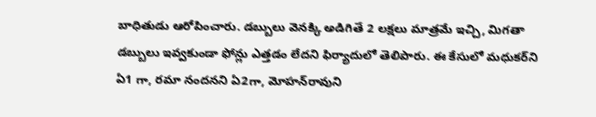బాధితుడు ఆరోపించారు. డబ్బులు వెనక్కి అడిగితే 2 లక్షలు మాత్రమే ఇచ్చి, మిగతా డబ్బులు ఇవ్వకుండా ఫోన్లు ఎత్తడం లేదని ఫిర్యాదులో తెలిపారు. ఈ కేసులో మధుకర్‌ని ఏ1 గా, రమా నందనని ఏ2గా, మోహన్‌రావుని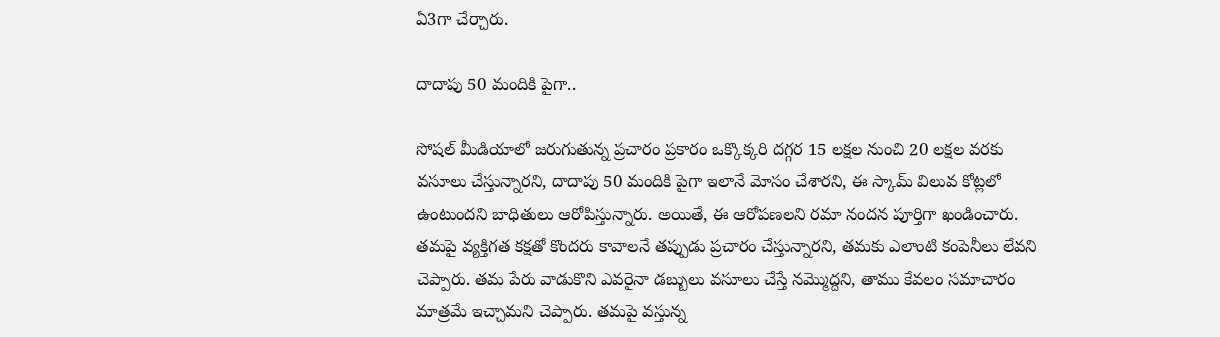ఏ3గా చేర్చారు.

దాదాపు 50 మందికి పైగా..

సోషల్ మీడియాలో జరుగుతున్న ప్రచారం ప్రకారం ఒక్కొక్కరి దగ్గర 15 లక్షల నుంచి 20 లక్షల వరకు వసూలు చేస్తున్నారని, దాదాపు 50 మందికి పైగా ఇలానే మోసం చేశారని, ఈ స్కామ్ విలువ కోట్లలో ఉంటుందని బాధితులు ఆరోపిస్తున్నారు. అయితే, ఈ ఆరోపణలని రమా నందన పూర్తిగా ఖండించారు. తమపై వ్యక్తిగత కక్షతో కొందరు కావాలనే తప్పుడు ప్రచారం చేస్తున్నారని, తమకు ఎలాంటి కంపెనీలు లేవని చెప్పారు. తమ పేరు వాడుకొని ఎవరైనా డబ్బులు వసూలు చేస్తే నమ్మొద్దని, తాము కేవలం సమాచారం మాత్రమే ఇచ్చామని చెప్పారు. తమపై వస్తున్న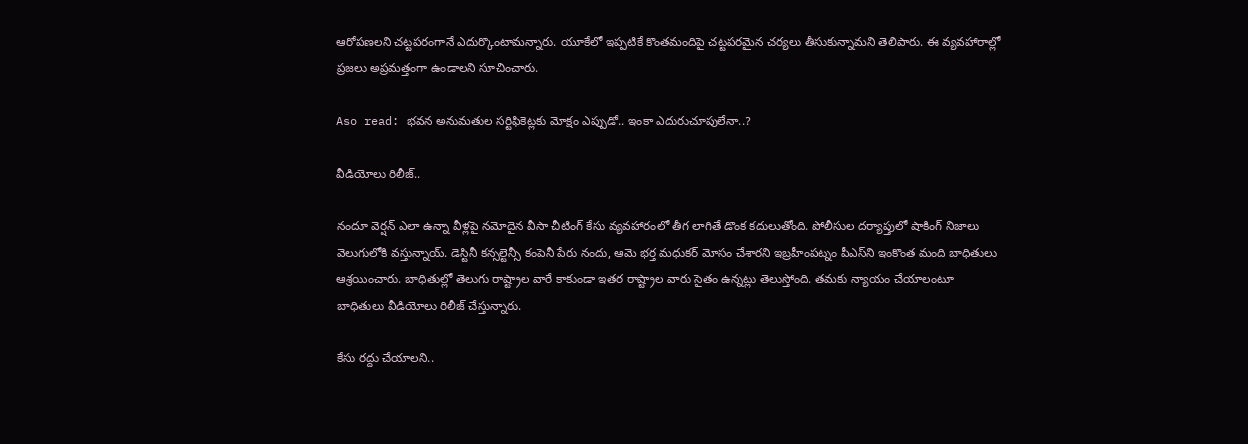ఆరోపణలని చట్టపరంగానే ఎదుర్కొంటామన్నారు. యూకేలో ఇప్పటికే కొంతమందిపై చట్టపరమైన చర్యలు తీసుకున్నామని తెలిపారు. ఈ వ్యవహారాల్లో ప్రజలు అప్రమత్తంగా ఉండాలని సూచించారు.

Aso read: భవన అనుమతుల సర్టిఫికెట్లకు మోక్షం ఎప్పుడో.. ఇంకా ఎదురుచూపులేనా..?

వీడియోలు రిలీజ్..

నందూ వెర్షన్ ఎలా ఉన్నా వీళ్లపై నమోదైన వీసా చీటింగ్ కేసు వ్యవహారంలో తీగ లాగితే డొంక కదులుతోంది. పోలీసుల దర్యాప్తులో షాకింగ్ నిజాలు వెలుగులోకి వస్తున్నాయ్. డెస్టినీ కన్సల్టెన్సీ కంపెనీ పేరు నందు, ఆమె భర్త మధుకర్ మోసం చేశారని ఇబ్రహీంపట్నం పీఎస్‌ని ఇంకొంత మంది బాధితులు ఆశ్రయించారు. బాధితుల్లో తెలుగు రాష్ట్రాల వారే కాకుండా ఇతర రాష్ట్రాల వారు సైతం ఉన్నట్లు తెలుస్తోంది. తమకు న్యాయం చేయాలంటూ బాధితులు వీడియోలు రిలీజ్ చేస్తున్నారు.

కేసు రద్దు చేయాలని..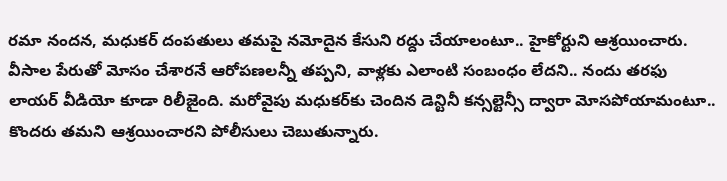రమా నందన, మధుకర్ దంపతులు తమపై నమోదైన కేసుని రద్దు చేయాలంటూ.. హైకోర్టుని ఆశ్రయించారు. వీసాల పేరుతో మోసం చేశారనే ఆరోపణలన్నీ తప్పని, వాళ్లకు ఎలాంటి సంబంధం లేదని.. నందు తరఫు లాయర్ వీడియో కూడా రిలీజైంది. మరోవైపు మధుకర్‌కు చెందిన డెన్టినీ కన్సల్టెన్సీ ద్వారా మోసపోయామంటూ.. కొందరు తమని ఆశ్రయించారని పోలీసులు చెబుతున్నారు.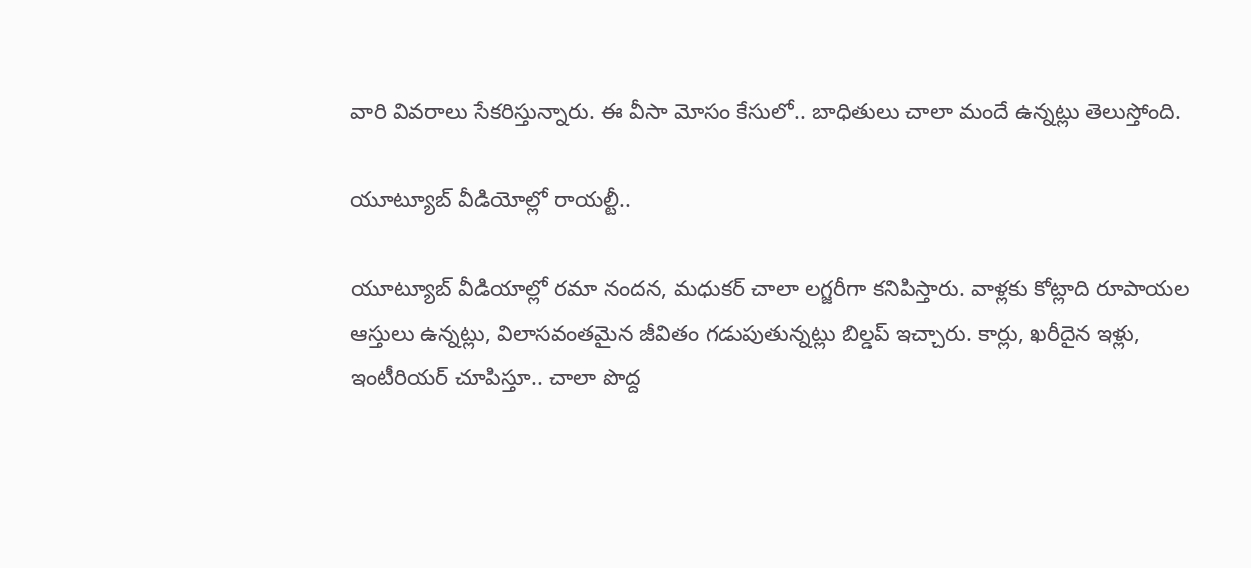వారి వివరాలు సేకరిస్తున్నారు. ఈ వీసా మోసం కేసులో.. బాధితులు చాలా మందే ఉన్నట్లు తెలుస్తోంది.

యూట్యూబ్ వీడియోల్లో రాయల్టీ..

యూట్యూబ్ వీడియాల్లో రమా నందన, మధుకర్ చాలా లగ్జరీగా కనిపిస్తారు. వాళ్లకు కోట్లాది రూపాయల ఆస్తులు ఉన్నట్లు, విలాసవంతమైన జీవితం గడుపుతున్నట్లు బిల్డప్ ఇచ్చారు. కార్లు, ఖరీదైన ఇళ్లు, ఇంటీరియర్ చూపిస్తూ.. చాలా పొద్ద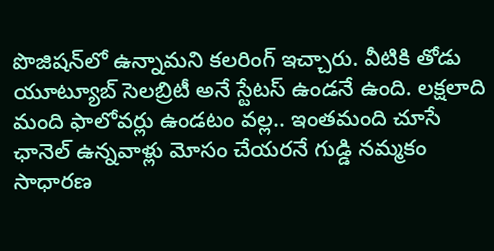పొజిషన్‌లో ఉన్నామని కలరింగ్ ఇచ్చారు. వీటికి తోడు యూట్యూబ్ సెలబ్రిటీ అనే స్టేటస్ ఉండనే ఉంది. లక్షలాది మంది ఫాలోవర్లు ఉండటం వల్ల.. ఇంతమంది చూసే ఛానెల్ ఉన్నవాళ్లు మోసం చేయరనే గుడ్డి నమ్మకం సాధారణ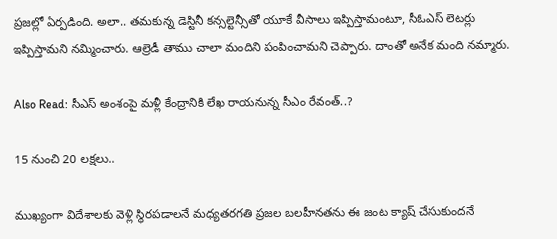ప్రజల్లో ఏర్పడింది. అలా.. తమకున్న డెస్టినీ కన్సల్టెన్సీతో యూకే వీసాలు ఇప్పిస్తామంటూ, సీఓఎస్ లెటర్లు ఇప్పిస్తామని నమ్మించారు. ఆల్రెడీ తాము చాలా మందిని పంపించామని చెప్పారు. దాంతో అనేక మంది నమ్మారు.

Also Read: సీఎస్ అంశంపై మళ్లీ కేంద్రానికి లేఖ రాయనున్న సీఎం రేవంత్..?

15 నుంచి 20 లక్షలు..

ముఖ్యంగా విదేశాలకు వెళ్లి స్థిరపడాలనే మధ్యతరగతి ప్రజల బలహీనతను ఈ జంట క్యాష్ చేసుకుందనే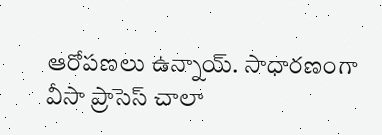ఆరోపణలు ఉన్నాయ్. సాధారణంగా వీసా ప్రాసెస్ చాలా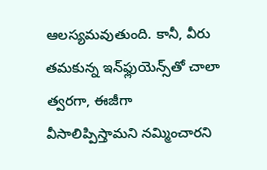ఆలస్యమవుతుంది. కానీ, వీరు తమకున్న ఇన్‌ఫ్లుయెన్స్‌తో చాలా త్వరగా, ఈజీగా వీసాలిప్పిస్తామని నమ్మించారని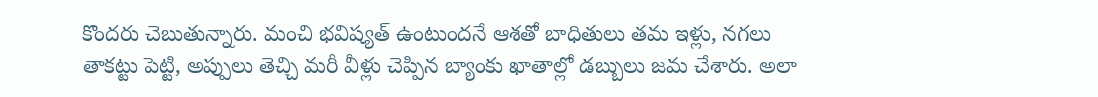కొందరు చెబుతున్నారు. మంచి భవిష్యత్ ఉంటుందనే ఆశతో బాధితులు తమ ఇళ్లు, నగలు తాకట్టు పెట్టి, అప్పులు తెచ్చి మరీ వీళ్లు చెప్పిన బ్యాంకు ఖాతాల్లో డబ్బులు జమ చేశారు. అలా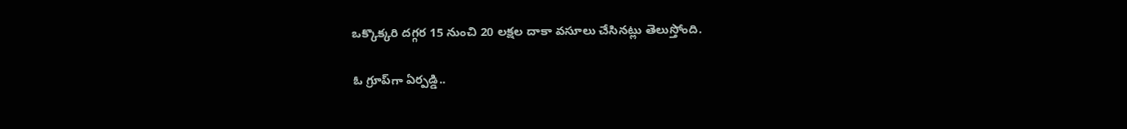ఒక్కొక్కరి దగ్గర 15 నుంచి 20 లక్షల దాకా వసూలు చేసినట్లు తెలుస్తోంది.

ఓ గ్రూప్‌గా ఏర్పడ్డి..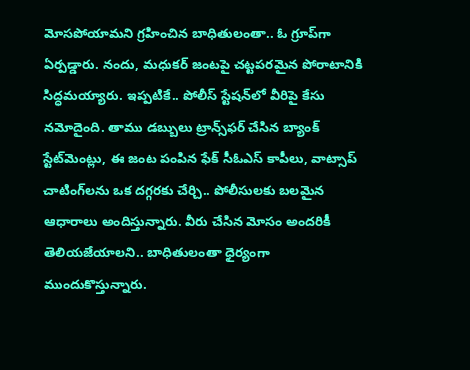మోసపోయామని గ్రహించిన బాధితులంతా.. ఓ గ్రూప్‌గా ఏర్పడ్డారు. నందు, మధుకర్ జంటపై చట్టపరమైన పోరాటానికి సిద్ధమయ్యారు. ఇప్పటికే.. పోలీస్ స్టేషన్‌లో వీరిపై కేసు నమోదైంది. తాము డబ్బులు ట్రాన్స్‌ఫర్ చేసిన బ్యాంక్ స్టేట్‌మెంట్లు, ఈ జంట పంపిన ఫేక్ సీఓఎస్ కాపీలు, వాట్సాప్ చాటింగ్‌లను ఒక దగ్గరకు చేర్చి.. పోలీసులకు బలమైన ఆధారాలు అందిస్తున్నారు. వీరు చేసిన మోసం అందరికీ తెలియజేయాలని.. బాధితులంతా ధైర్యంగా ముందుకొస్తున్నారు.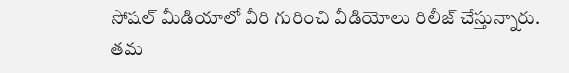సోషల్ మీడియాలో వీరి గురించి వీడియోలు రిలీజ్ చేస్తున్నారు. తమ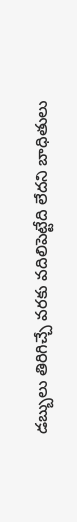డబ్బులు తిరిగిచ్చే వరకు వదిలిపెట్టేది లేదని బాధితులు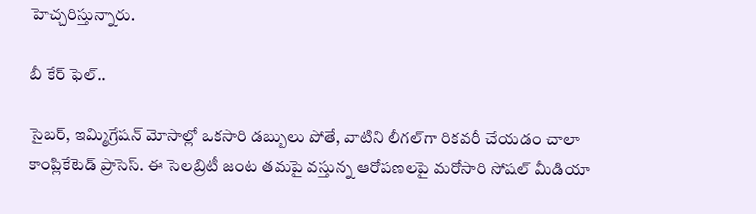హెచ్చరిస్తున్నారు.

బీ కేర్ ఫెల్..

సైబర్, ఇమ్మిగ్రేషన్ మోసాల్లో ఒకసారి డబ్బులు పోతే, వాటిని లీగల్‌గా రికవరీ చేయడం చాలా కాంప్లికేటెడ్ ప్రాసెస్. ఈ సెలబ్రిటీ జంట తమపై వస్తున్న ఆరోపణలపై మరోసారి సోషల్ మీడియా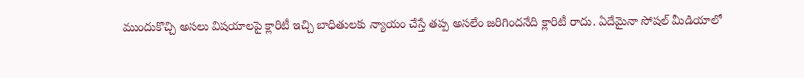ముందుకొచ్చి అసలు విషయాలపై క్లారిటీ ఇచ్చి బాధితులకు న్యాయం చేస్తే తప్ప అసలేం జరిగిందనేది క్లారిటీ రాదు. ఏదేమైనా సోషల్ మీడియాలో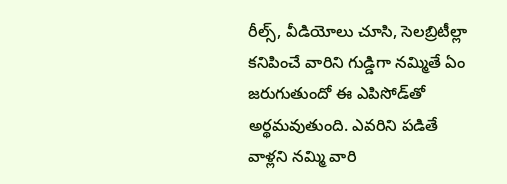రీల్స్, వీడియోలు చూసి, సెలబ్రిటీల్లా కనిపించే వారిని గుడ్డిగా నమ్మితే ఏం జరుగుతుందో ఈ ఎపిసోడ్‌తో అర్థమవుతుంది. ఎవరిని పడితే వాళ్లని నమ్మి వారి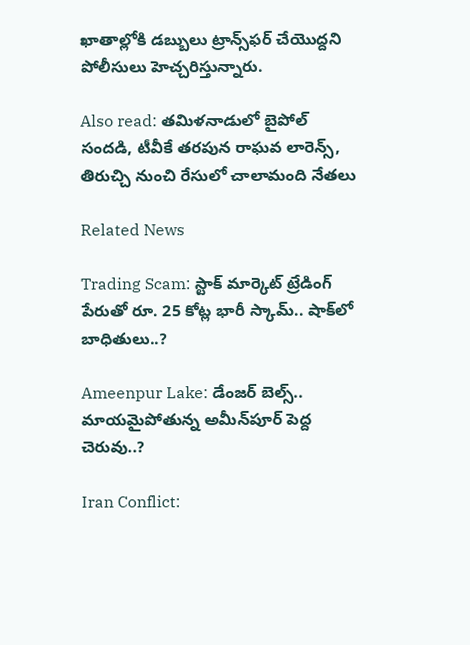ఖాతాల్లోకి డబ్బులు ట్రాన్స్‌ఫర్ చేయొద్దని పోలీసులు హెచ్చరిస్తున్నారు.

Also read: తమిళనాడులో బైపోల్ సందడి, టీవీకే తరపున రాఘవ లారెన్స్‌, తిరుచ్చి నుంచి రేసులో చాలామంది నేతలు

Related News

Trading Scam: స్టాక్ మార్కెట్ ట్రేడింగ్ పేరుతో రూ. 25 కోట్ల భారీ స్కామ్.. షాక్‌లో బాధితులు..?

Ameenpur Lake: డేంజర్ బెల్స్.. మాయమైపోతున్న అమీన్‌పూ‌ర్ పెద్ద చెరువు..?

Iran Conflict: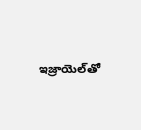ఇజ్రాయెల్‌తో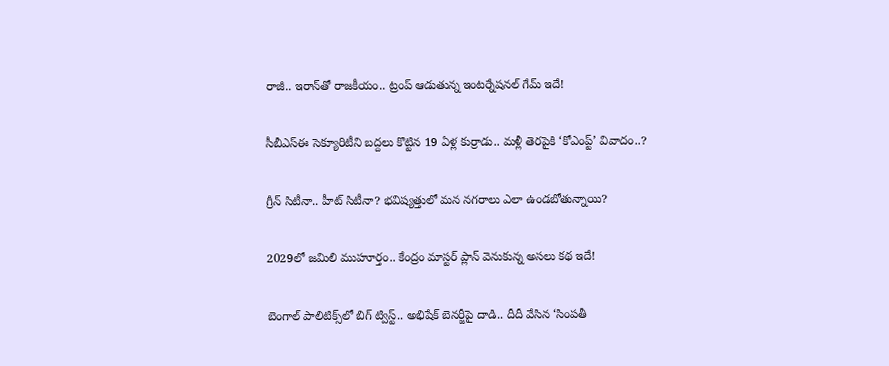రాజీ.. ఇరాన్‌తో రాజకీయం.. ట్రంప్ ఆడుతున్న ఇంటర్నేషనల్ గేమ్ ఇదే!

సీబీఎస్‌ఈ సెక్యూరిటీని బద్దలు కొట్టిన 19 ఏళ్ల కుర్రాడు.. మళ్లీ తెరపైకి ‘కోఎంప్ట్’ వివాదం..?

గ్రీన్ సిటీనా.. హీట్ సిటీనా? భవిష్యత్తులో మన నగరాలు ఎలా ఉండబోతున్నాయి?

2029లో జమిలి ముహూర్తం.. కేంద్రం మాస్టర్ ప్లాన్ వెనుకున్న అసలు కథ ఇదే!

బెంగాల్ పాలిటిక్స్‌లో బిగ్ ట్విస్ట్.. అభిషేక్ బెనర్జీపై దాడి.. దీదీ వేసిన ‘సింపతీ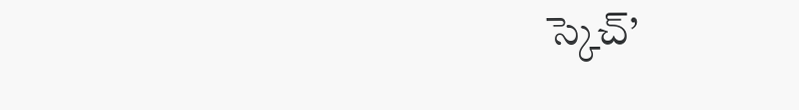స్కెచ్’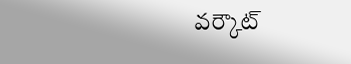వర్కౌట్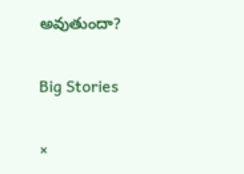అవుతుందా?

Big Stories

×